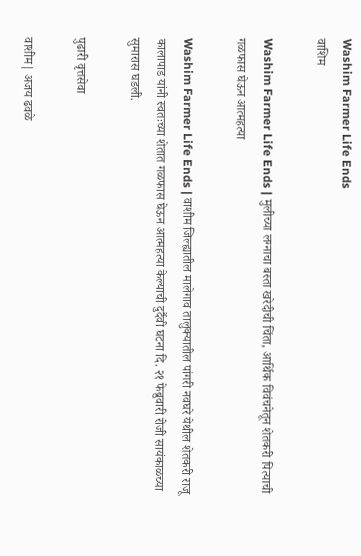Washim Farmer Life Ends
वाशिम

Washim Farmer Life Ends | मुलीच्या लग्नाचा बस्ता खरेदीची चिंता, आर्थिक विवंचनेतून शेतकरी पित्याची गळफास घेऊन आत्महत्या

Washim Farmer Life Ends | वाशीम जिल्ह्यातील मालेगाव तालुक्यातील पांगरी नवघरे येथील शेतकरी राजू कालापाड यांनी स्वतःच्या शेतात गळफास घेऊन आत्महत्या केल्याची दुर्दैवी घटना दि. २१ फेब्रुवारी रोजी सायंकाळच्या सुमारास घडली.

पुढारी वृत्तसेवा

वाशीम| अजय ढवळे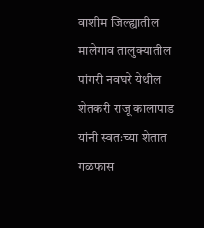वाशीम जिल्ह्यातील मालेगाव तालुक्यातील पांगरी नवघरे येथील शेतकरी राजू कालापाड यांनी स्वतःच्या शेतात गळफास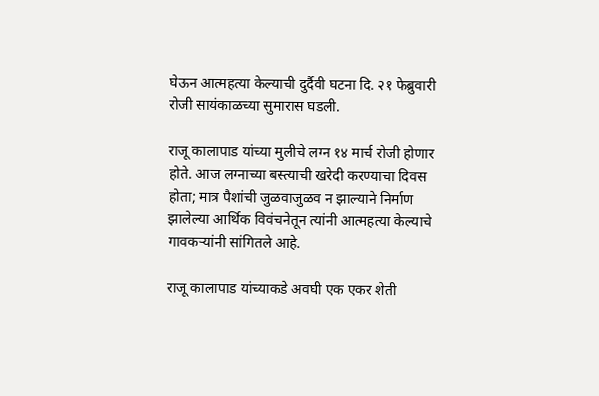घेऊन आत्महत्या केल्याची दुर्दैवी घटना दि. २१ फेब्रुवारी रोजी सायंकाळच्या सुमारास घडली.

राजू कालापाड यांच्या मुलीचे लग्न १४ मार्च रोजी होणार होते. आज लग्नाच्या बस्त्याची खरेदी करण्याचा दिवस होता; मात्र पैशांची जुळवाजुळव न झाल्याने निर्माण झालेल्या आर्थिक विवंचनेतून त्यांनी आत्महत्या केल्याचे गावकऱ्यांनी सांगितले आहे.

राजू कालापाड यांच्याकडे अवघी एक एकर शेती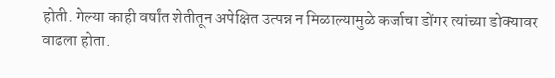होती. गेल्या काही वर्षांत शेतीतून अपेक्षित उत्पन्न न मिळाल्यामुळे कर्जाचा डोंगर त्यांच्या डोक्यावर वाढला होता.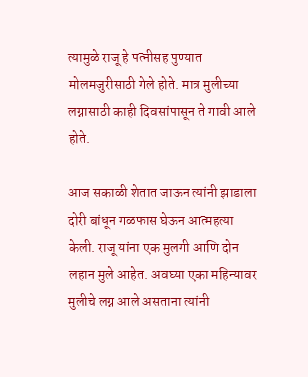त्यामुळे राजू हे पत्नीसह पुण्यात मोलमजुरीसाठी गेले होते. मात्र मुलीच्या लग्नासाठी काही दिवसांपासून ते गावी आले होते.

आज सकाळी शेतात जाऊन त्यांनी झाडाला दोरी बांधून गळफास घेऊन आत्महत्या केली. राजू यांना एक मुलगी आणि दोन लहान मुले आहेत. अवघ्या एका महिन्यावर मुलीचे लग्न आले असताना त्यांनी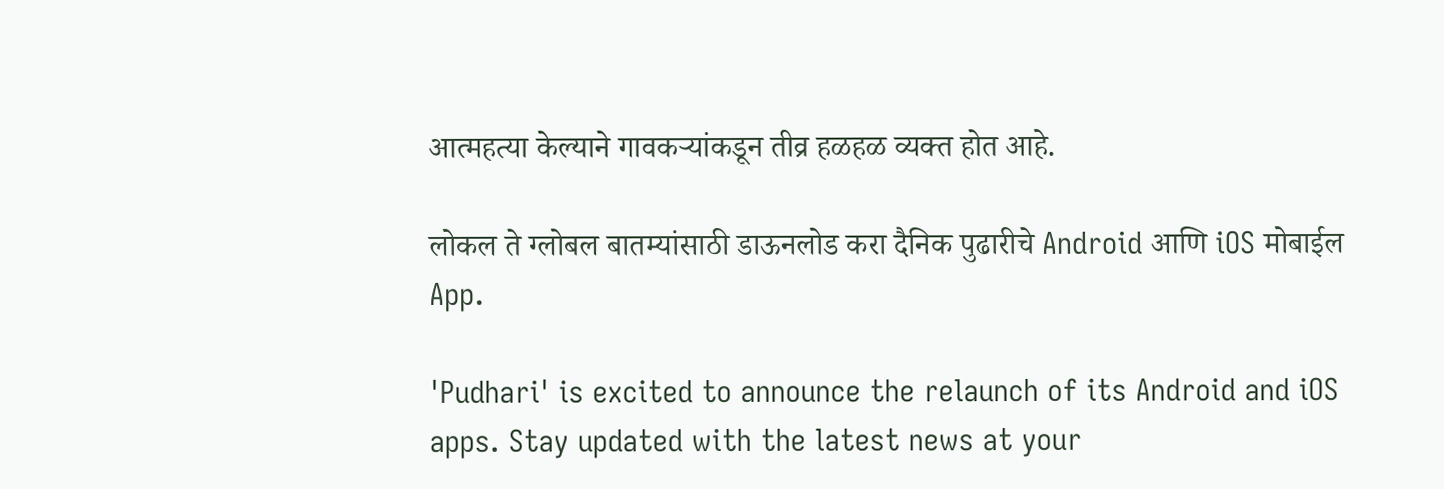आत्महत्या केल्याने गावकऱ्यांकडून तीव्र हळहळ व्यक्त होत आहे.

लोकल ते ग्लोबल बातम्यांसाठी डाऊनलोड करा दैनिक पुढारीचे Android आणि iOS मोबाईल App.

'Pudhari' is excited to announce the relaunch of its Android and iOS apps. Stay updated with the latest news at your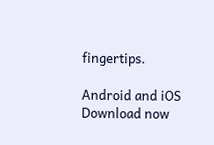fingertips.

Android and iOS Download now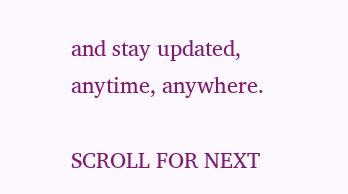and stay updated, anytime, anywhere.

SCROLL FOR NEXT